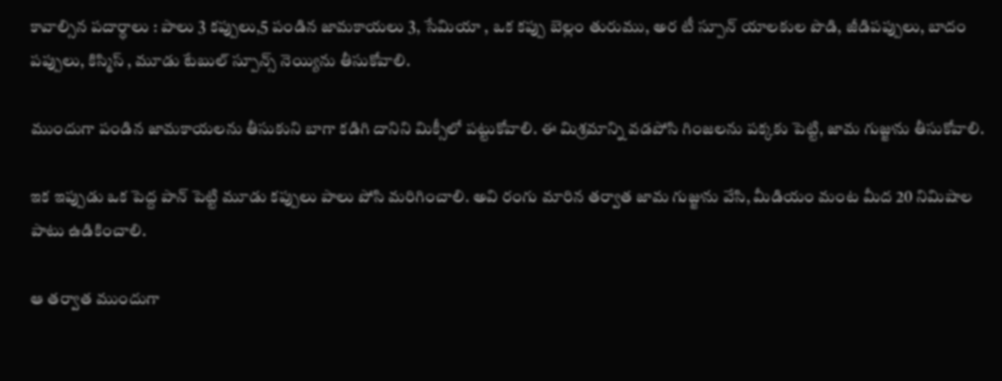కావాల్సిన పదార్ధాలు : పాలు 3 కప్పులు,5 పండిన జామకాయలు 3, సేమియా , ఒక కప్పు బెల్లం తురుము, అర టీ స్పూన్ యాలకుల పొడి, జీడిపప్పులు, బాదం పప్పులు, కిస్మిస్ , మూడు టేబుల్ స్పూన్స్ నెయ్యిను తీసుకోవాలి.

ముందుగా పండిన జామకాయలను తీసుకుని బాగా కడిగి దానిని మిక్సీలో పట్టుకోవాలి. ఈ మిశ్రమాన్ని వడపోసి గింజలను పక్కకు పెట్టి, జామ గుజ్జును తీసుకోవాలి.

ఇక ఇప్పుడు ఒక పెద్ద పాన్ పెట్టి మూడు కప్పులు పాలు పోసి మరిగించాలి. అవి రంగు మారిన తర్వాత జామ గుజ్జును వేసి, మీడియం మంట మీద 20 నిమిషాల పాటు ఉడికించాలి.

ఆ తర్వాత ముందుగా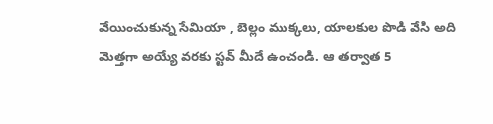వేయించుకున్న సేమియా , బెల్లం ముక్కలు, యాలకుల పొడి వేసి అది మెత్తగా అయ్యే వరకు స్టవ్ మీదే ఉంచండి. ఆ తర్వాత 5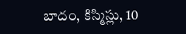బాదం, కిస్మిస్లు, 10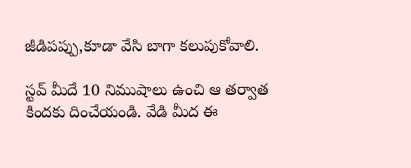జీడిపప్పు,కూడా వేసి బాగా కలుపుకోవాలి.

స్టవ్ మీదే 10 నిముషాలు ఉంచి ఆ తర్వాత కిందకు దించేయండి. వేడి మీద ఈ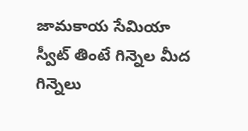జామకాయ సేమియా స్వీట్ తింటే గిన్నెల మీద గిన్నెలు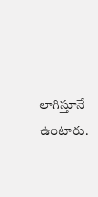లాగిస్తూనే ఉంటారు.